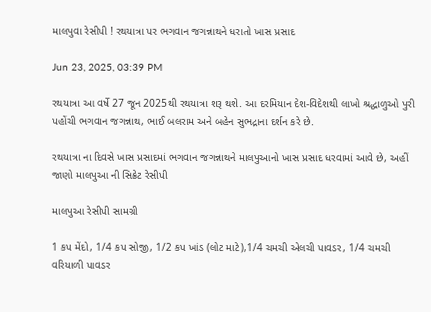માલપુવા રેસીપી ! રથયાત્રા પર ભગવાન જગન્નાથને ધરાતો ખાસ પ્રસાદ

Jun 23, 2025, 03:39 PM

રથયાત્રા આ વર્ષે 27 જૂન 2025થી રથયાત્રા શરૂ થશે. આ દરમિયાન દેશ-વિદેશથી લાખો શ્રદ્ધાળુઓ પુરી પહોંચી ભગવાન જગન્નાથ, ભાઈ બલરામ અને બહેન સુભદ્રાના દર્શન કરે છે.

રથયાત્રા ના દિવસે ખાસ પ્રસાદમાં ભગવાન જગન્નાથને માલપુઆનો ખાસ પ્રસાદ ધરવામાં આવે છે, અહીં જાણો માલપુઆ ની સિક્રેટ રેસીપી

માલપુઆ રેસીપી સામગ્રી

1 કપ મેંદો, 1/4 કપ સોજી, 1/2 કપ ખાંડ (લોટ માટે),1/4 ચમચી એલચી પાવડર, 1/4 ચમચી વરિયાળી પાવડર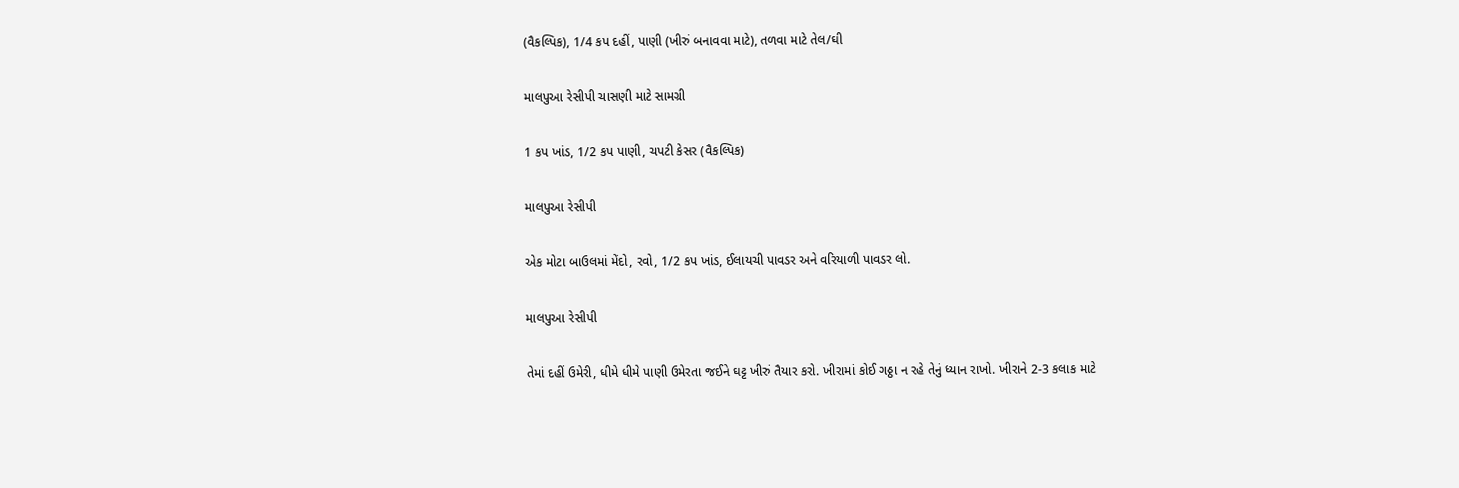(વૈકલ્પિક), 1/4 કપ દહીં, પાણી (ખીરું બનાવવા માટે), તળવા માટે તેલ/ઘી

માલપુઆ રેસીપી ચાસણી માટે સામગ્રી

1 કપ ખાંડ, 1/2 કપ પાણી, ચપટી કેસર (વૈકલ્પિક)

માલપુઆ રેસીપી

એક મોટા બાઉલમાં મેંદો, રવો, 1/2 કપ ખાંડ, ઈલાયચી પાવડર અને વરિયાળી પાવડર લો.

માલપુઆ રેસીપી

તેમાં દહીં ઉમેરી, ધીમે ધીમે પાણી ઉમેરતા જઈને ઘટ્ટ ખીરું તૈયાર કરો. ખીરામાં કોઈ ગઠ્ઠા ન રહે તેનું ધ્યાન રાખો. ખીરાને 2-3 કલાક માટે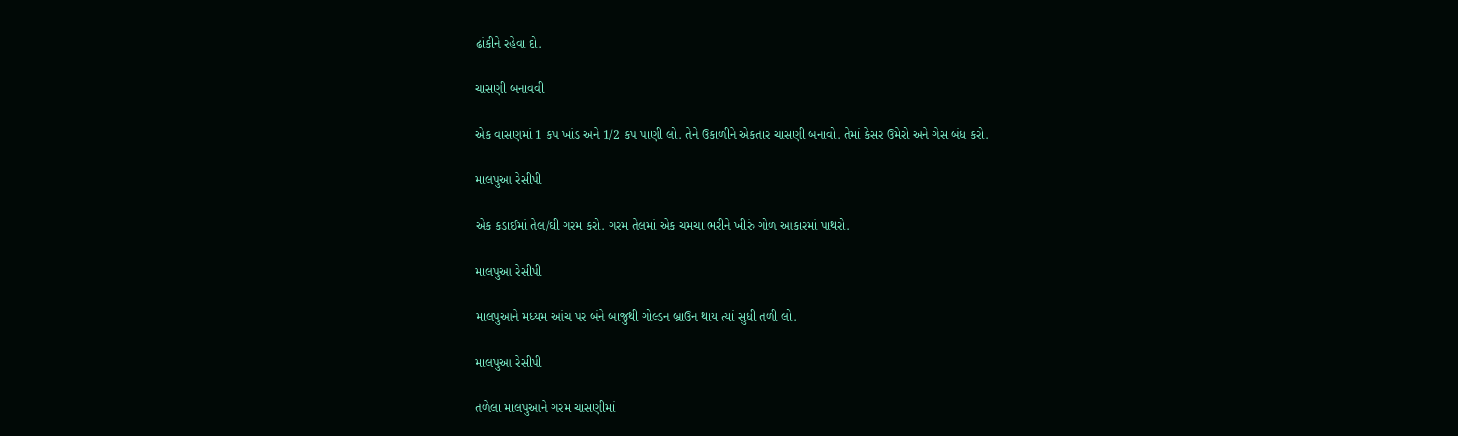ઢાંકીને રહેવા દો.

ચાસણી બનાવવી

એક વાસણમાં 1 કપ ખાંડ અને 1/2 કપ પાણી લો. તેને ઉકાળીને એકતાર ચાસણી બનાવો. તેમાં કેસર ઉમેરો અને ગેસ બંધ કરો.

માલપુઆ રેસીપી

એક કડાઈમાં તેલ/ઘી ગરમ કરો. ગરમ તેલમાં એક ચમચા ભરીને ખીરું ગોળ આકારમાં પાથરો.

માલપુઆ રેસીપી

માલપુઆને મધ્યમ આંચ પર બંને બાજુથી ગોલ્ડન બ્રાઉન થાય ત્યાં સુધી તળી લો.

માલપુઆ રેસીપી

તળેલા માલપુઆને ગરમ ચાસણીમાં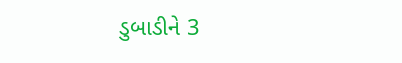ડુબાડીને 3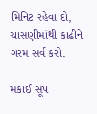મિનિટ રહેવા દો, ચાસણીમાંથી કાઢીને ગરમ સર્વ કરો.

મકાઈ સૂપ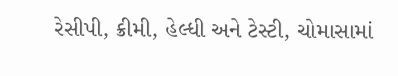રેસીપી, ક્રીમી, હેલ્ધી અને ટેસ્ટી, ચોમાસામાં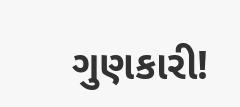ગુણકારી!